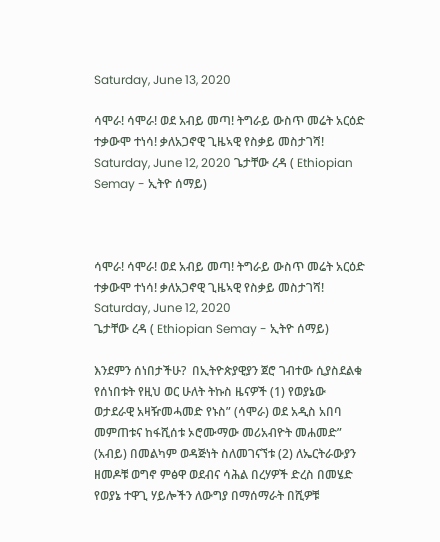Saturday, June 13, 2020

ሳሞራ! ሳሞራ! ወደ አብይ መጣ! ትግራይ ውስጥ መሬት አርዕድ ተቃውሞ ተነሳ! ቃለአጋኖዊ ጊዜኣዊ የስቃይ መስታገሻ! Saturday, June 12, 2020 ጌታቸው ረዳ ( Ethiopian Semay - ኢትዮ ሰማይ)



ሳሞራ! ሳሞራ! ወደ አብይ መጣ! ትግራይ ውስጥ መሬት አርዕድ ተቃውሞ ተነሳ! ቃለአጋኖዊ ጊዜኣዊ የስቃይ መስታገሻ!
Saturday, June 12, 2020
ጌታቸው ረዳ ( Ethiopian Semay - ኢትዮ ሰማይ)

እንደምን ሰነበታችሁ?  በኢትዮጵያዊያን ጀሮ ገብተው ሲያስደልቁ የሰነበቱት የዚህ ወር ሁለት ትኩስ ዜናዎች (1) የወያኔው ወታደራዊ አዛዥመሓመድ የኑስ” (ሳሞራ) ወደ አዲስ አበባ መምጠቱና ከፋሺሰቱ ኦሮሙማው መሪአብዮት መሐመድ” (አብይ) በመልካም ወዳጅነት ስለመገናኘቱ (2) ለኤርትራውያን ዘመዶቹ ወግኖ ምፅዋ ወደብና ሳሕል በረሃዎች ድረስ በመሄድ የወያኔ ተዋጊ ሃይሎችን ለውግያ በማሰማራት በሺዎቹ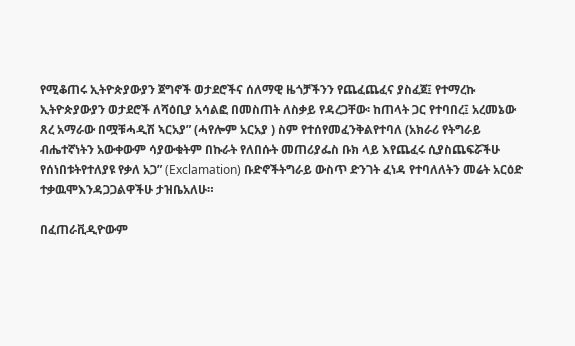የሚቆጠሩ ኢትዮጵያውያን ጀግኖች ወታደሮችና ሰለማዊ ዜጎቻችንን የጨፈጨፈና ያስፈጀ፤ የተማረኩ ኢትዮጵያውያን ወታደሮች ለሻዕቢያ አሳልፎ በመስጠት ለስቃይ የዳረጋቸው፡ ከጠላት ጋር የተባበረ፤ አረመኔው ጸረ አማራው በሟቹሓዲሽ ኣርአያ” (ሓየሎም አርአያ ) ስም የተሰየመፈንቅልየተባለ (አክራሪ የትግራይ ብሔተኛነትን አውቀውም ሳያውቁትም በኩራት የለበሱት መጠሪያፌስ ቡክ ላይ እየጨፈሩ ሲያስጨፍሯችሁ የሰነበቱትየተለያዩ የቃለ አጋ” (Exclamation) ቡድኖችትግራይ ውስጥ ድንገት ፈነዳ የተባለለትን መሬት አርዕድ ተቃዉሞእንዳጋጋልዋችሁ ታዝቤአለሁ።

በፈጠራቪዲዮውም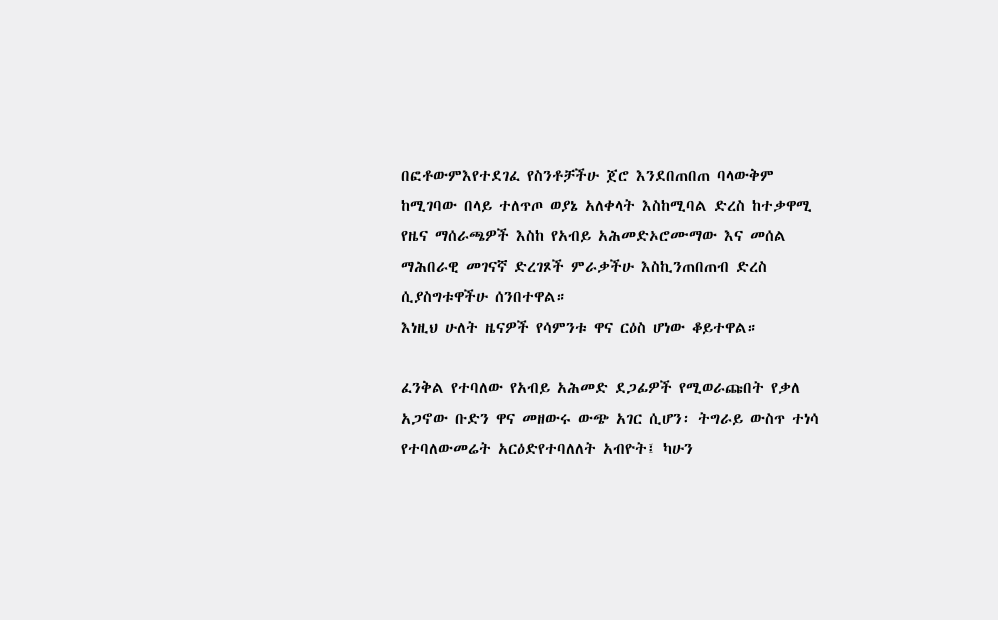በፎቶውምእየተደገፈ የስንቶቻችሁ ጀሮ እንደበጠበጠ ባላውቅም ከሚገባው በላይ ተለጥጦ ወያኔ አለቀላት እስከሚባል ድረስ ከተቃዋሚ የዜና ማሰራጫዎች እስከ የአብይ አሕመድኦሮሙማው እና መሰል ማሕበራዊ መገናኛ ድረገጾች ምራቃችሁ እስኪንጠበጠብ ድረስ ሲያስግቱዋችሁ ሰንበተዋል።
እነዚህ ሁለት ዜናዎች የሳምንቱ ዋና ርዕስ ሆነው ቆይተዋል።

ፈንቅል የተባለው የአብይ አሕመድ ደጋፊዎች የሚወራጩበት የቃለ አጋኖው ቡድን ዋና መዘውሩ ውጭ አገር ሲሆን፡ ትግራይ ውስጥ ተነሳ የተባለውመሬት አርዕድየተባለለት አብዮት፤ ካሁን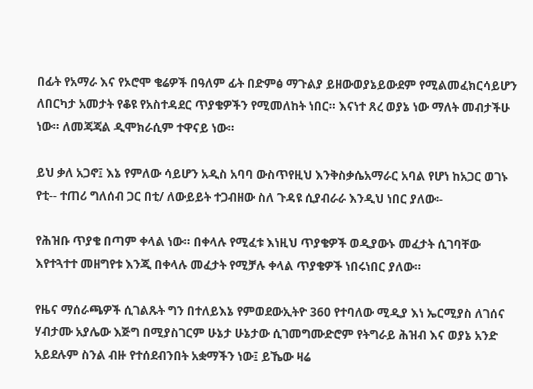በፊት የአማራ እና የኦሮሞ ቄሬዎች በዓለም ፊት በድምፅ ማጉልያ ይዘውወያኔይውደም የሚልመፈክርሳይሆን ለበርካታ አመታት የቆዩ የአስተዳደር ጥያቄዎችን የሚመለከት ነበር። እናነተ ጸረ ወያኔ ነው ማለት መብታችሁ ነው። ለመጃጃል ዲሞክራሲም ተዋናይ ነው።

ይህ ቃለ አጋኖ፤ እኔ የምለው ሳይሆን አዲስ አባባ ውስጥየዚህ እንቅስቃሴአማራር አባል የሆነ ከአጋር ወገኑ የቲ-- ተጠሪ ግለሰብ ጋር በቲ/ ለውይይት ተጋብዘው ስለ ጉዳዩ ሲያብራራ እንዲህ ነበር ያለው፡-

የሕዝቡ ጥያቄ በጣም ቀላል ነው። በቀላሉ የሚፈቱ እነዚህ ጥያቄዎች ወዲያውኑ መፈታት ሲገባቸው እየተጓተተ መዘግየቱ እንጂ በቀላሉ መፈታት የሚቻሉ ቀላል ጥያቄዎች ነበሩነበር ያለው።

የዜና ማሰራጫዎች ሲገልጹት ግን በተለይእኔ የምወደውኢትዮ 360 የተባለው ሚዲያ እነ ኤርሚያስ ለገሰና ሃብታሙ አያሌው እጅግ በሚያስገርም ሁኔታ ሁኔታው ሲገመግሙድሮም የትግራይ ሕዝብ እና ወያኔ አንድ አይደሉም ስንል ብዙ የተሰደብንበት አቋማችን ነው፤ ይኼው ዛሬ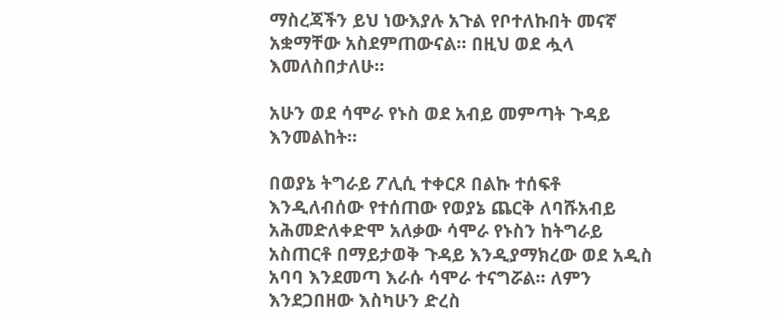ማስረጃችን ይህ ነውእያሉ አጉል የቦተለኩበት መናኛ አቋማቸው አስደምጠውናል። በዚህ ወደ ሗላ እመለስበታለሁ።

አሁን ወደ ሳሞራ የኑስ ወደ አብይ መምጣት ጉዳይ እንመልከት።

በወያኔ ትግራይ ፖሊሲ ተቀርጾ በልኩ ተሰፍቶ እንዲለብሰው የተሰጠው የወያኔ ጨርቅ ለባሹአብይ አሕመድለቀድሞ አለቃው ሳሞራ የኑስን ከትግራይ አስጠርቶ በማይታወቅ ጉዳይ እንዲያማክረው ወደ አዲስ አባባ እንደመጣ እራሱ ሳሞራ ተናግሯል። ለምን እንደጋበዘው እስካሁን ድረስ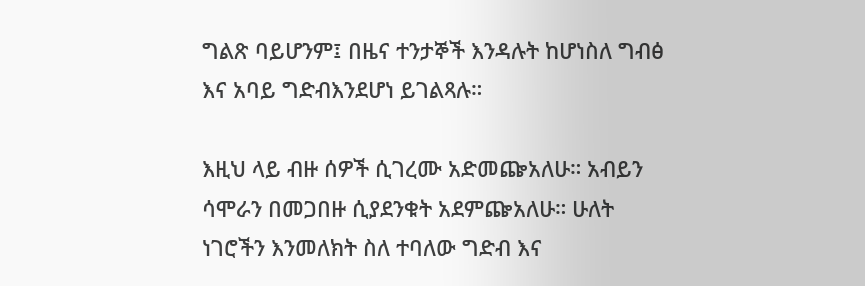ግልጽ ባይሆንም፤ በዜና ተንታኞች እንዳሉት ከሆነስለ ግብፅ እና አባይ ግድብእንደሆነ ይገልጻሉ።

እዚህ ላይ ብዙ ሰዎች ሲገረሙ አድመጬአለሁ። አብይን ሳሞራን በመጋበዙ ሲያደንቁት አደምጬአለሁ። ሁለት ነገሮችን እንመለክት ስለ ተባለው ግድብ እና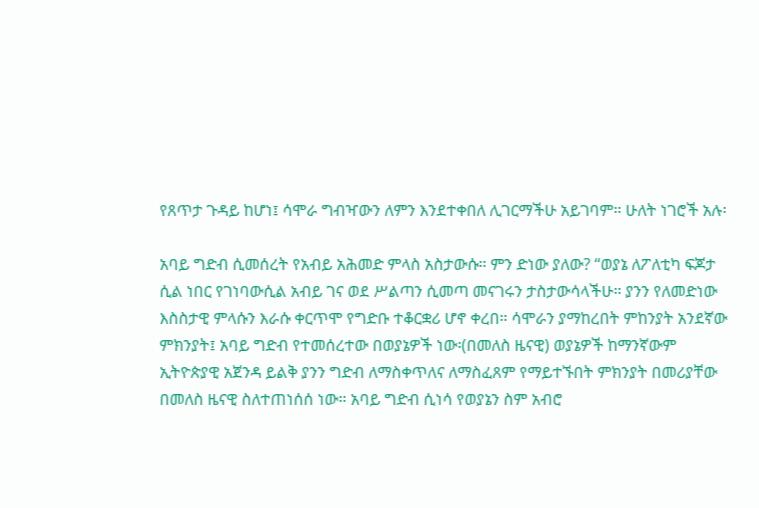የጸጥታ ጉዳይ ከሆነ፤ ሳሞራ ግብዣውን ለምን እንደተቀበለ ሊገርማችሁ አይገባም። ሁለት ነገሮች አሉ፡

አባይ ግድብ ሲመሰረት የአብይ አሕመድ ምላስ አስታውሱ። ምን ድነው ያለው? “ወያኔ ለፖለቲካ ፍጆታ ሲል ነበር የገነባውሲል አብይ ገና ወደ ሥልጣን ሲመጣ መናገሩን ታስታውሳላችሁ። ያንን የለመድነው እስስታዊ ምላሱን እራሱ ቀርጥሞ የግድቡ ተቆርቋሪ ሆኖ ቀረበ። ሳሞራን ያማከረበት ምከንያት አንደኛው ምክንያት፤ አባይ ግድብ የተመሰረተው በወያኔዎች ነው፡(በመለስ ዜናዊ) ወያኔዎች ከማንኛውም ኢትዮጵያዊ አጀንዳ ይልቅ ያንን ግድብ ለማስቀጥለና ለማስፈጸም የማይተኙበት ምክንያት በመሪያቸው በመለስ ዜናዊ ስለተጠነሰሰ ነው። አባይ ግድብ ሲነሳ የወያኔን ስም አብሮ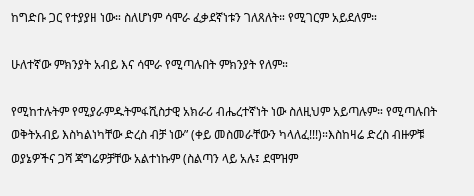ከግድቡ ጋር የተያያዘ ነው። ስለሆነም ሳሞራ ፈቃደኛነቱን ገለጸለት። የሚገርም አይደለም።

ሁለተኛው ምክንያት አብይ እና ሳሞራ የሚጣሉበት ምክንያት የለም።

የሚከተሉትም የሚያራምዱትምፋሺስታዊ አክራሪ ብሔረተኛነት ነው ስለዚህም አይጣሉም። የሚጣሉበት ወቅትአብይ እስካልነካቸው ድረስ ብቻ ነው” (ቀይ መስመራቸውን ካላለፈ!!!)።እስከዛሬ ድረስ ብዙዎቹ ወያኔዎችና ጋሻ ጃግሬዎቻቸው አልተነኩም (ስልጣን ላይ አሉ፤ ደሞዝም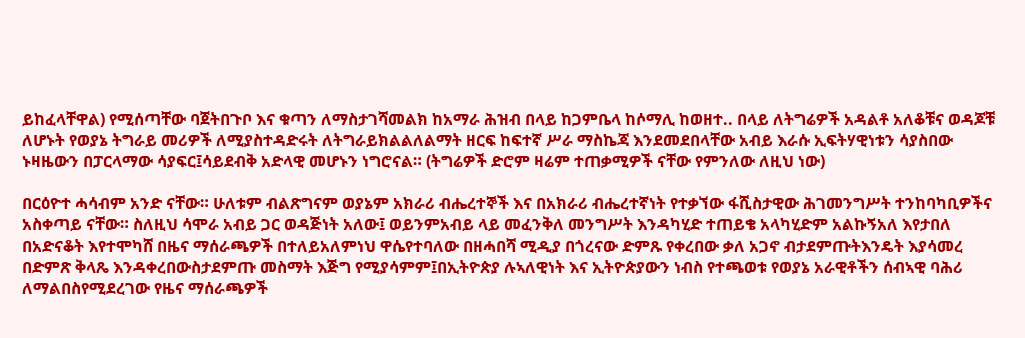ይከፈላቸዋል) የሚሰጣቸው ባጀትበጉቦ እና ቁጣን ለማስታገሻመልክ ከአማራ ሕዝብ በላይ ከጋምቤላ ከሶማሊ ከወዘተ.. በላይ ለትግሬዎች አዳልቶ አለቆቹና ወዳጆቹ ለሆኑት የወያኔ ትግራይ መሪዎች ለሚያስተዳድሩት ለትግራይክልልለልማት ዘርፍ ከፍተኛ ሥራ ማስኬጃ እንደመደበላቸው አብይ እራሱ ኢፍትሃዊነቱን ሳያስበው ኑዛዜውን በፓርላማው ሳያፍር፤ሳይደብቅ አድላዊ መሆኑን ነግሮናል። (ትግሬዎች ድሮም ዛሬም ተጠቃሚዎች ናቸው የምንለው ለዚህ ነው)

በርዕዮተ ሓሳብም አንድ ናቸው። ሁለቱም ብልጽግናም ወያኔም አክራሪ ብሔረተኞች እና በአክራሪ ብሔረተኛነት የተቃኘው ፋሺስታዊው ሕገመንግሥት ተንከባካቢዎችና አስቀጣይ ናቸው። ስለዚህ ሳሞራ አብይ ጋር ወዳጅነት አለው፤ ወይንምአብይ ላይ መፈንቅለ መንግሥት እንዳካሂድ ተጠይቄ አላካሂድም አልኩኝአለ እየታበለ በአድናቆት እየተሞካሸ በዜና ማሰራጫዎች በተለይአለምነህ ዋሴየተባለው በዘሓበሻ ሚዲያ በጎረናው ድምጹ የቀረበው ቃለ አጋኖ ብታደምጡትእንዴት እያሳመረ በድምጽ ቅላጼ እንዳቀረበውስታደምጡ መስማት እጅግ የሚያሳምም፤በኢትዮጵያ ሉኣለዊነት እና ኢትዮጵያውን ነብስ የተጫወቱ የወያኔ አራዊቶችን ሰብኣዊ ባሕሪ ለማልበስየሚደረገው የዜና ማሰራጫዎች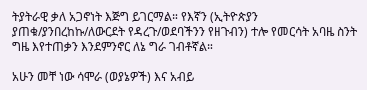ትያትራዊ ቃለ አጋኖነት እጅግ ይገርማል። የእኛን (ኢትዮጵያን ያጠቁ/ያንበረከኩ/ለውርደት የዳረጉ/ወደባችንን የዘጉብን) ተሎ የመርሳት አባዜ ስንት ግዜ እየተጠቃን እንደምንኖር ለኔ ግራ ገብቶኛል።

አሁን መቸ ነው ሳሞራ (ወያኔዎች) እና አብይ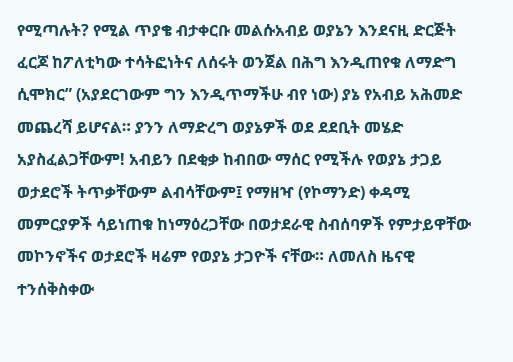የሚጣሉት? የሚል ጥያቄ ብታቀርቡ መልሱአብይ ወያኔን እንደናዚ ድርጅት ፈርጆ ከፖለቲካው ተሳትፎነትና ለሰሩት ወንጀል በሕግ እንዲጠየቁ ለማድግ ሲሞክር” (አያደርገውም ግን እንዲጥማችሁ ብየ ነው) ያኔ የአብይ አሕመድ መጨረሻ ይሆናል። ያንን ለማድረግ ወያኔዎች ወደ ደደቢት መሄድ አያስፈልጋቸውም! አብይን በደቂቃ ከብበው ማሰር የሚችሉ የወያኔ ታጋይ ወታደሮች ትጥቃቸውም ልብሳቸውም፤ የማዘዣ (የኮማንድ) ቀዳሚ መምርያዎች ሳይነጠቁ ከነማዕረጋቸው በወታደራዊ ስብሰባዎች የምታይዋቸው መኮንኖችና ወታደሮች ዛሬም የወያኔ ታጋዮች ናቸው። ለመለስ ዜናዊ ተንሰቅስቀው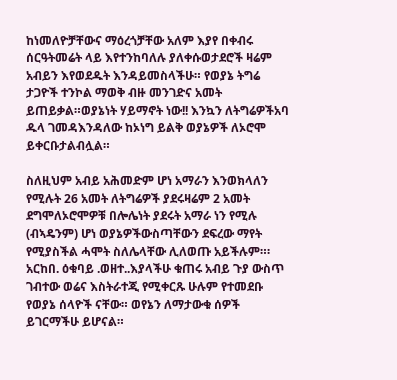ከነመለዮቻቸውና ማዕረጎቻቸው አለም እያየ በቀብሩ ሰርዓትመሬት ላይ እየተንከባለሉ ያለቀሱወታደሮች ዛሬም አብይን እየወደዱት እንዳይመስላችሁ። የወያኔ ትግሬ ታጋዮች ተንኮል ማወቅ ብዙ መንገድና አመት ይጠይቃል።ወያኔነት ሃይማኖት ነው!! እንኳን ለትግሬዎችአባ ዱላ ገመዳእንዳለው ከኦነግ ይልቅ ወያኔዎች ለኦሮሞ ይቀርቡታልብሏል።

ስለዚህም አብይ አሕመድም ሆነ አማራን እንወክላለን የሚሉት 26 አመት ለትግሬዎች ያደሩዛሬም 2 አመት ደግሞለኦሮሞዎቹ በሎሌነት ያደሩት አማራ ነን የሚሉ (ብኣዴንም) ሆነ ወያኔዎችውስጣቸውን ደፍረው ማየት የሚያስችል ሓሞት ስለሌላቸው ሊለወጡ አይችሉም።፡አርከበ. ዕቁባይ .ወዘተ..እያላችሁ ቁጠሩ አብይ ጉያ ውስጥ ገብተው ወሬና እስትራተጂ የሚቀርጹ ሁሉም የተመደቡ የወያኔ ሰላዮች ናቸው። ወየኔን ለማታውቁ ሰዎች ይገርማችሁ ይሆናል።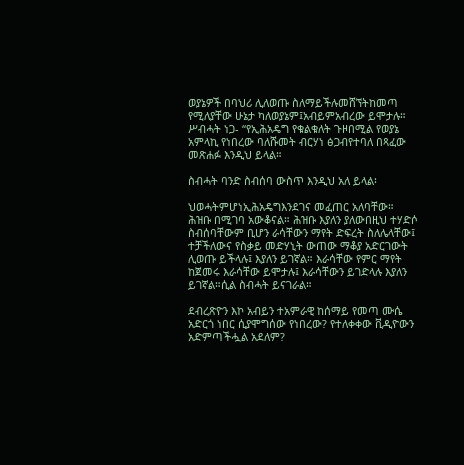ወያኔዎች በባህሪ ሊለወጡ ስለማይችሉመሸኘትከመጣ የሚለያቸው ሁኔታ ካለወያኔም፤አብይምአብረው ይሞታሉ። ሥብሓት ነጋ- “የኢሕአዴግ የቁልቁለት ጉዞበሚል የወያኔ አምላኪ የነበረው ባለሹመት ብርሃነ ፅጋብየተባለ በጻፈው መጽሐፉ እንዲህ ይላል።

ስብሓት ባንድ ስብሰባ ውስጥ እንዲህ አለ ይላል፡

ህወሓትምሆነኢሕአዴግእንደገና መፈጠር አለባቸው። ሕዝቡ በሚገባ አውቆናል። ሕዝቡ እያለን ያለውበዚህ ተሃድሶ ስብሰባቸውም ቢሆን ራሳቸውን ማየት ድፍረት ስለሌላቸው፤ ተቻችለውና የስቃይ መድሃኒት ውጠው ማቆያ አድርገውት ሊወጡ ይችላሉ፤ እያለን ይገኛል። እራሳቸው የምር ማየት ከጀመሩ እራሳቸው ይሞታሉ፤ እራሳቸውን ይገድላሉ እያለን ይገኛል።ሲል ስብሓት ይናገራል።

ደብረጽዮን እኮ አብይን ተአምራዊ ከሰማይ የመጣ ሙሴ አድርጎ ነበር ሲያሞግሰው የነበረው? የተለቀቀው ቪዲዮውን አድምጣችሗል አደለም?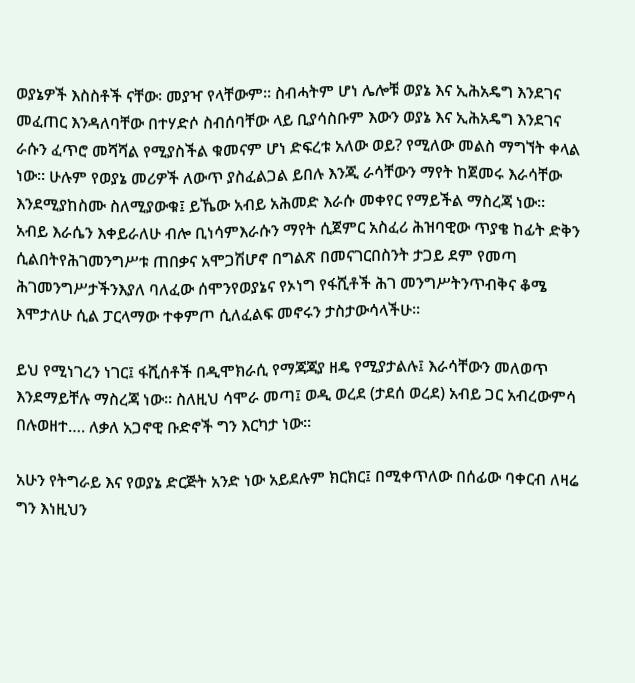ወያኔዎች እስስቶች ናቸው፡ መያዣ የላቸውም። ስብሓትም ሆነ ሌሎቹ ወያኔ እና ኢሕአዴግ እንደገና መፈጠር እንዳለባቸው በተሃድሶ ስብሰባቸው ላይ ቢያሳስቡም እውን ወያኔ እና ኢሕአዴግ እንደገና ራሱን ፈጥሮ መሻሻል የሚያስችል ቁመናም ሆነ ድፍረቱ አለው ወይ? የሚለው መልስ ማግኘት ቀላል ነው። ሁሉም የወያኔ መሪዎች ለውጥ ያስፈልጋል ይበሉ እንጂ ራሳቸውን ማየት ከጀመሩ እራሳቸው እንደሚያከስሙ ስለሚያውቁ፤ ይኼው አብይ አሕመድ እራሱ መቀየር የማይችል ማስረጃ ነው።
አብይ እራሴን እቀይራለሁ ብሎ ቢነሳምእራሱን ማየት ሲጀምር አስፈሪ ሕዝባዊው ጥያቄ ከፊት ድቅን ሲልበትየሕገመንግሥቱ ጠበቃና አሞጋሽሆኖ በግልጽ በመናገርበስንት ታጋይ ደም የመጣ ሕገመንግሥታችንእያለ ባለፈው ሰሞንየወያኔና የኦነግ የፋሺቶች ሕገ መንግሥትንጥብቅና ቆሜ እሞታለሁ ሲል ፓርላማው ተቀምጦ ሲለፈልፍ መኖሩን ታስታውሳላችሁ።

ይህ የሚነገረን ነገር፤ ፋሺሰቶች በዲሞክራሲ የማጃጃያ ዘዴ የሚያታልሉ፤ እራሳቸውን መለወጥ እንደማይቸሉ ማስረጃ ነው። ስለዚህ ሳሞራ መጣ፤ ወዲ ወረደ (ታደሰ ወረደ) አብይ ጋር አብረውምሳ በሉወዘተ…. ለቃለ አጋኖዊ ቡድኖች ግን እርካታ ነው።

አሁን የትግራይ እና የወያኔ ድርጅት አንድ ነው አይደሉም ክርክር፤ በሚቀጥለው በሰፊው ባቀርብ ለዛሬ ግን እነዚህን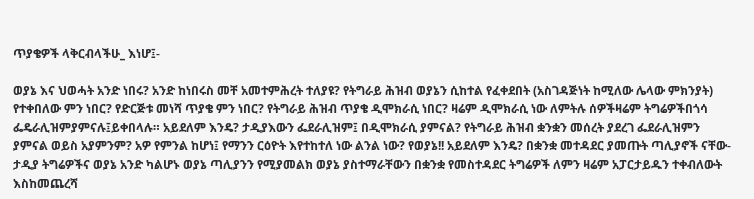ጥያቄዎች ላቅርብላችሁ_ እነሆ፤-

ወያኔ እና ህወሓት አንድ ነበሩ? አንድ ከነበሩስ መቸ አመተምሕረት ተለያዩ? የትግራይ ሕዝብ ወያኔን ሲከተል የፈቀደበት (አስገዳጅነት ከሚለው ሌላው ምክንያት) የተቀበለው ምን ነበር? የድርጅቱ መነሻ ጥያቄ ምን ነበር? የትግራይ ሕዝብ ጥያቄ ዲሞክራሲ ነበር? ዛሬም ዲሞክራሲ ነው ለምትሉ ሰዎችዛሬም ትግሬዎችበጎሳ ፌዴራሊዝምያምናሉ፤ይቀበላሉ። አይደለም እንዴ? ታዲያእውን ፌደራሊዝም፤ በዲሞክራሲ ያምናል? የትግራይ ሕዝብ ቋንቋን መሰረት ያደረገ ፌደራሊዝምን ያምናል ወይስ አያምንም? አዎ የምንል ከሆነ፤ የማንን ርዕዮት እየተከተለ ነው ልንል ነው? የወያኔ!! አይደለም እንዴ? በቋንቋ መተዳደር ያመጡት ጣሊያኖች ናቸው- ታዲያ ትግሬዎችና ወያኔ አንድ ካልሆኑ ወያኔ ጣሊያንን የሚያመልክ ወያኔ ያስተማራቸውን በቋንቋ የመስተዳደር ትግሬዎች ለምን ዛሬም አፓርታይዱን ተቀብለውት እስከመጨረሻ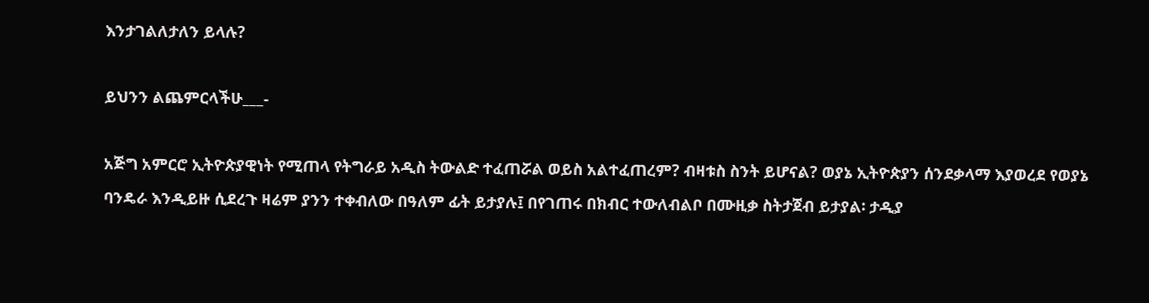እንታገልለታለን ይላሉ?

ይህንን ልጨምርላችሁ___-

አጅግ አምርሮ ኢትዮጵያዊነት የሚጠላ የትግራይ አዲስ ትውልድ ተፈጠሯል ወይስ አልተፈጠረም? ብዛቱስ ስንት ይሆናል? ወያኔ ኢትዮጵያን ሰንደቃላማ እያወረደ የወያኔ ባንዴራ እንዲይዙ ሲደረጉ ዛሬም ያንን ተቀብለው በዓለም ፊት ይታያሉ፤ በየገጠሩ በክብር ተውለብልቦ በሙዚቃ ስትታጀብ ይታያል፡ ታዲያ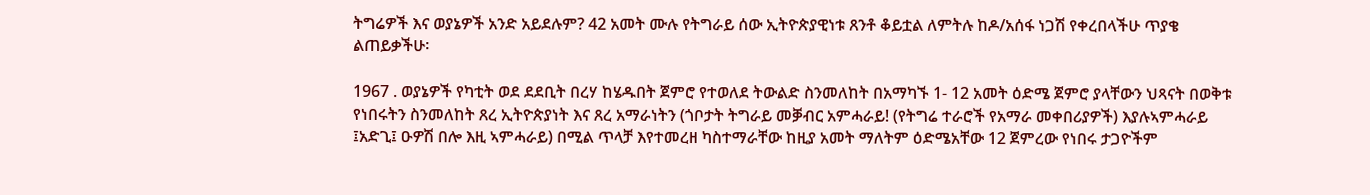ትግሬዎች እና ወያኔዎች አንድ አይደሉም? 42 አመት ሙሉ የትግራይ ሰው ኢትዮጵያዊነቱ ጸንቶ ቆይቷል ለምትሉ ከዶ/አሰፋ ነጋሽ የቀረበላችሁ ጥያቄ ልጠይቃችሁ፡

1967 . ወያኔዎች የካቲት ወደ ደደቢት በረሃ ከሄዱበት ጀምሮ የተወለደ ትውልድ ስንመለከት በአማካኙ 1- 12 አመት ዕድሜ ጀምሮ ያላቸውን ህጻናት በወቅቱ የነበሩትን ስንመለከት ጸረ ኢትዮጵያነት እና ጸረ አማራነትን (ጎቦታት ትግራይ መቓብር አምሓራይ! (የትግሬ ተራሮች የአማራ መቀበሪያዎች) እያሉኣምሓራይ ፤አድጊ፤ ዑዎሽ በሎ እዚ ኣምሓራይ) በሚል ጥላቻ እየተመረዘ ካስተማራቸው ከዚያ አመት ማለትም ዕድሜአቸው 12 ጀምረው የነበሩ ታጋዮችም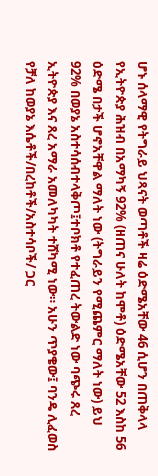ሆኑ ሰላማዊ የትግራይ ህጻናት ወጣቶች ዛሬ ዕድሜአቸው 46 ሲሆን በጠቅላላ የኢትዮጵያ ሕዝብ በአማካኝ 92% (ዘጠና ሁለት ከሞቶ) ዕድሜአቸው 52 እስከ 56 ዕድሜ በታች ሆኖአቸዋል ማለት ነው (ትግራይን የሚጨምር ማለት ነው) ይህ 92% በወያኔ አስተሳሰብተላቅጦ፤ተቦክቶ የተፈጠረ ትውልድ ነው ባጭሩ ጸረ ኢትዮጵያ እና ጸረ አማራ አመለካካት ተሸካሚ ነው። አሁን ጥያቄው፤ ባንዴ ሊፈወስ የቻለ ከወያኔ እሴቶች/በረከቶች/አስተሳቦች/ ጋር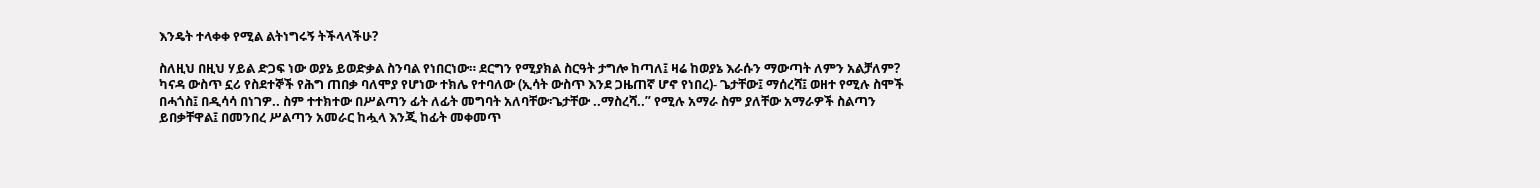እንዴት ተላቀቀ የሚል ልትነግሩኝ ትችላላችሁ?

ስለዚህ በዚህ ሃይል ድጋፍ ነው ወያኔ ይወድቃል ስንባል የነበርነው። ደርግን የሚያክል ስርዓት ታግሎ ከጣለ፤ ዛሬ ከወያኔ እራሱን ማውጣት ለምን አልቻለም?
ካናዳ ውስጥ ኗሪ የስደተኞች የሕግ ጠበቃ ባለሞያ የሆነው ተክሌ የተባለው (ኢሳት ውስጥ እንደ ጋዜጠኛ ሆኖ የነበረ)- ጌታቸው፤ ማሰረሻ፤ ወዘተ የሚሉ ስሞች በሓጎስ፤ በዲሳሳ በነገዎ.. ስም ተተክተው በሥልጣን ፊት ለፊት መግባት አለባቸው፡ጌታቸው ..ማስረሻ..” የሚሉ አማራ ስም ያለቸው አማራዎች ስልጣን ይበቃቸዋል፤ በመንበረ ሥልጣን አመራር ከሗላ እንጂ ከፊት መቀመጥ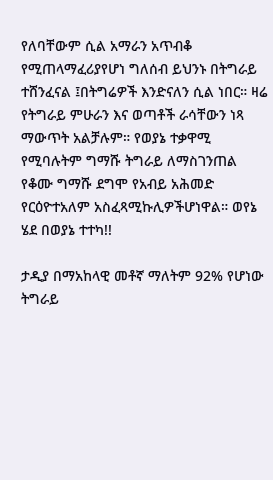የለባቸውም ሲል አማራን አጥብቆ የሚጠላማፈሪያየሆነ ግለሰብ ይህንኑ በትግራይ ተሸንፈናል ፤በትግሬዎች እንድናለን ሲል ነበር። ዛሬ የትግራይ ምሁራን እና ወጣቶች ራሳቸውን ነጻ ማውጥት አልቻሉም። የወያኔ ተቃዋሚ የሚባሉትም ግማሹ ትግራይ ለማስገንጠል የቆሙ ግማሹ ደግሞ የአብይ አሕመድ የርዕዮተአለም አስፈጻሚኩሊዎችሆነዋል። ወየኔ ሄደ በወያኔ ተተካ!!

ታዲያ በማአከላዊ መቶኛ ማለትም 92% የሆነው ትግራይ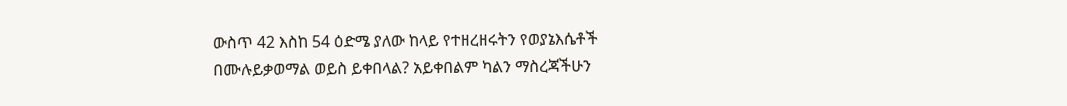ውስጥ 42 እስከ 54 ዕድሜ ያለው ከላይ የተዘረዘሩትን የወያኔእሴቶች በሙሉይቃወማል ወይስ ይቀበላል? አይቀበልም ካልን ማስረጃችሁን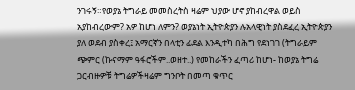ንገሩኝ።የወያኔ ትግራይ መመስረትስ ዛሬም ህያው ሆኖ ያከብረዋል ወይስ አያከብረውም? አዎ ከሆነ ለምን? ወያኔነት ኢትዮጵያን ሉአላዊነት ያስደፈረ ኢትዮጵያን ያለ ወደብ ያስቀረ፤ አማርኛን በላቲን ፊደል እንዲተካ በሕግ የደነገገ (ትግራይም ጭምር (ኩናማም ዓፋሮችም..ወዘተ..) የመከራችን ፈጣሪ ከሆነ- ከወያኔ ትግሬ ጋርብዙዎቹ ትግሬዎችዛሬም ግንቦት በመጣ ቁጥር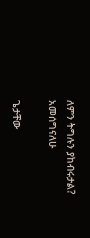ለምን ትግሉን ያከብሩታል?
አመሰግናለሁ

ጌታቸው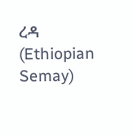ረዳ (Ethiopian Semay)